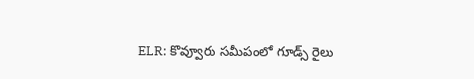ELR: కొవ్వూరు సమీపంలో గూడ్స్ రైలు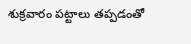శుక్రవారం పట్టాలు తప్పడంతో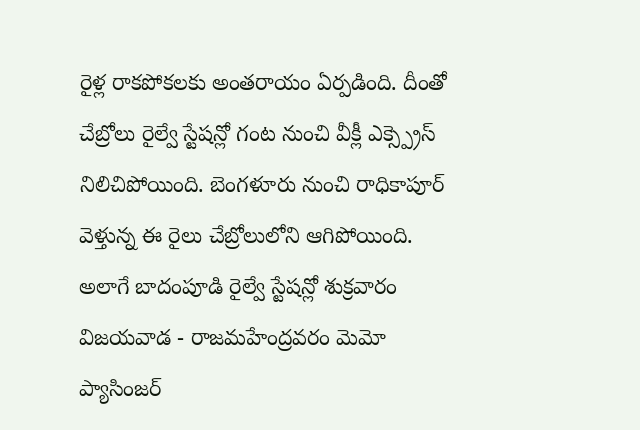రైళ్ల రాకపోకలకు అంతరాయం ఏర్పడింది. దీంతో చేబ్రోలు రైల్వే స్టేషన్లో గంట నుంచి వీక్లీ ఎక్స్ప్రెస్ నిలిచిపోయింది. బెంగళూరు నుంచి రాధికాపూర్ వెళ్తున్న ఈ రైలు చేబ్రోలులోని ఆగిపోయింది. అలాగే బాదంపూడి రైల్వే స్టేషన్లో శుక్రవారం విజయవాడ - రాజమహేంద్రవరం మెమో ప్యాసింజర్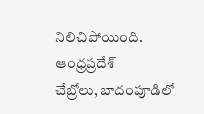నిలిచిపోయింది.
ఆంధ్రప్రదేశ్
చేబ్రోలు, బాదంపూడిలో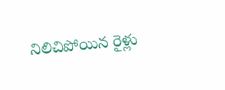నిలిచిపోయిన రైళ్లు